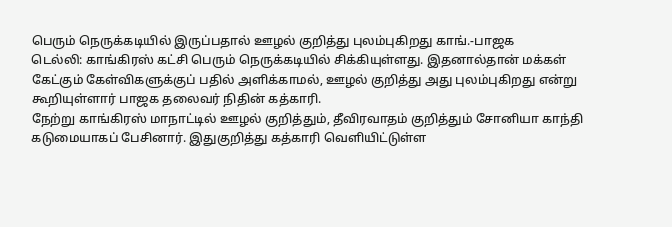பெரும் நெருக்கடியில் இருப்பதால் ஊழல் குறித்து புலம்புகிறது காங்.-பாஜக
டெல்லி: காங்கிரஸ் கட்சி பெரும் நெருக்கடியில் சிக்கியுள்ளது. இதனால்தான் மக்கள் கேட்கும் கேள்விகளுக்குப் பதில் அளிக்காமல், ஊழல் குறித்து அது புலம்புகிறது என்று கூறியுள்ளார் பாஜக தலைவர் நிதின் கத்காரி.
நேற்று காங்கிரஸ் மாநாட்டில் ஊழல் குறித்தும், தீவிரவாதம் குறித்தும் சோனியா காந்தி கடுமையாகப் பேசினார். இதுகுறித்து கத்காரி வெளியிட்டுள்ள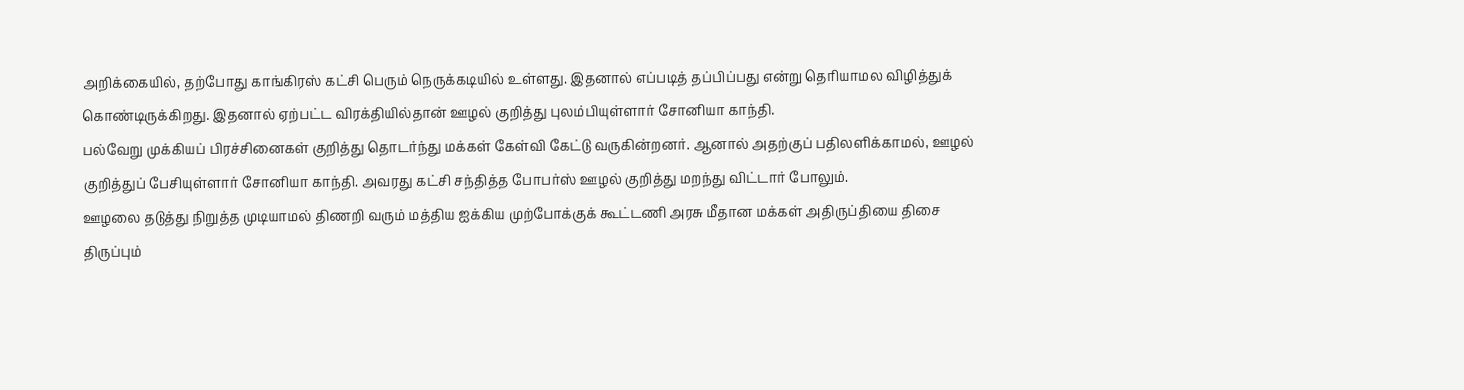அறிக்கையில், தற்போது காங்கிரஸ் கட்சி பெரும் நெருக்கடியில் உள்ளது. இதனால் எப்படித் தப்பிப்பது என்று தெரியாமல விழித்துக் கொண்டிருக்கிறது. இதனால் ஏற்பட்ட விரக்தியில்தான் ஊழல் குறித்து புலம்பியுள்ளார் சோனியா காந்தி.
பல்வேறு முக்கியப் பிரச்சினைகள் குறித்து தொடர்ந்து மக்கள் கேள்வி கேட்டு வருகின்றனர். ஆனால் அதற்குப் பதிலளிக்காமல், ஊழல் குறித்துப் பேசியுள்ளார் சோனியா காந்தி. அவரது கட்சி சந்தித்த போபர்ஸ் ஊழல் குறித்து மறந்து விட்டார் போலும்.
ஊழலை தடுத்து நிறுத்த முடியாமல் திணறி வரும் மத்திய ஐக்கிய முற்போக்குக் கூட்டணி அரசு மீதான மக்கள் அதிருப்தியை திசை திருப்பும்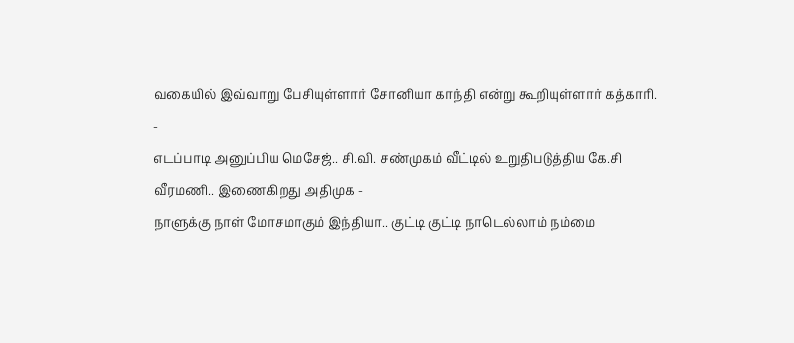வகையில் இவ்வாறு பேசியுள்ளார் சோனியா காந்தி என்று கூறியுள்ளார் கத்காரி.
-
எடப்பாடி அனுப்பிய மெசேஜ்.. சி.வி. சண்முகம் வீட்டில் உறுதிபடுத்திய கே.சி வீரமணி.. இணைகிறது அதிமுக -
நாளுக்கு நாள் மோசமாகும் இந்தியா.. குட்டி குட்டி நாடெல்லாம் நம்மை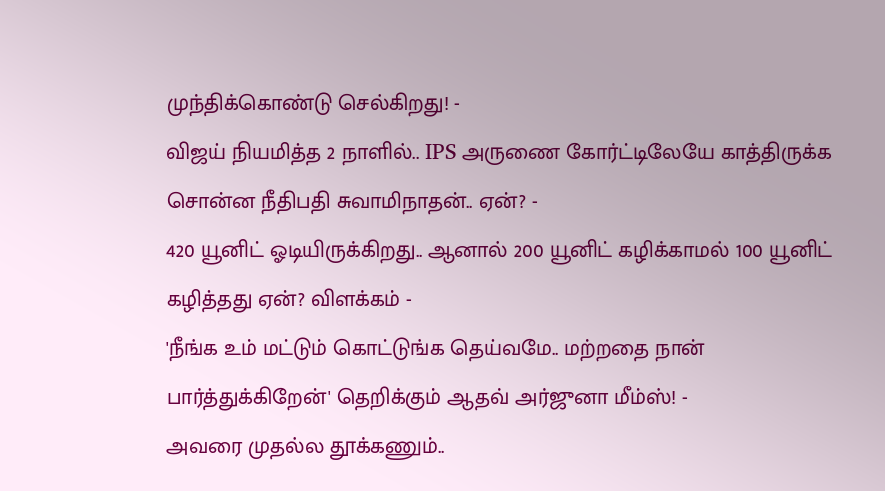முந்திக்கொண்டு செல்கிறது! -
விஜய் நியமித்த 2 நாளில்.. IPS அருணை கோர்ட்டிலேயே காத்திருக்க சொன்ன நீதிபதி சுவாமிநாதன்.. ஏன்? -
420 யூனிட் ஓடியிருக்கிறது.. ஆனால் 200 யூனிட் கழிக்காமல் 100 யூனிட் கழித்தது ஏன்? விளக்கம் -
'நீங்க உம் மட்டும் கொட்டுங்க தெய்வமே.. மற்றதை நான் பார்த்துக்கிறேன்' தெறிக்கும் ஆதவ் அர்ஜுனா மீம்ஸ்! -
அவரை முதல்ல தூக்கணும்..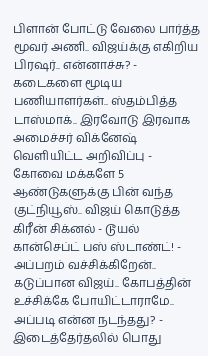பிளான் போட்டு வேலை பார்த்த மூவர் அணி.. விஜய்க்கு எகிறிய பிரஷர்.. என்னாச்சு? -
கடைகளை மூடிய பணியாளர்கள்.. ஸ்தம்பித்த டாஸ்மாக்.. இரவோடு இரவாக அமைச்சர் விக்னேஷ் வெளியிட்ட அறிவிப்பு -
கோவை மக்களே 5 ஆண்டுகளுக்கு பின் வந்த குட்நியூஸ்.. விஜய் கொடுத்த கிரீன் சிக்னல் - டூயல் கான்செப்ட் பஸ் ஸ்டாண்ட்! -
அப்பறம் வச்சிக்கிறேன்.. கடுப்பான விஜய்.. கோபத்தின் உச்சிக்கே போயிட்டாராமே.. அப்படி என்ன நடந்தது? -
இடைத்தேர்தலில் பொது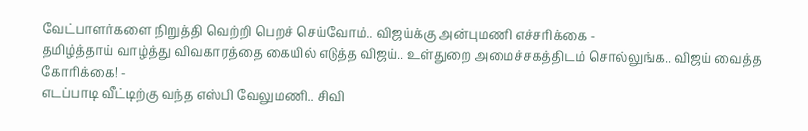வேட்பாளர்களை நிறுத்தி வெற்றி பெறச் செய்வோம்.. விஜய்க்கு அன்புமணி எச்சரிக்கை -
தமிழ்த்தாய் வாழ்த்து விவகாரத்தை கையில் எடுத்த விஜய்.. உள்துறை அமைச்சகத்திடம் சொல்லுங்க.. விஜய் வைத்த கோரிக்கை! -
எடப்பாடி வீட்டிற்கு வந்த எஸ்பி வேலுமணி.. சிவி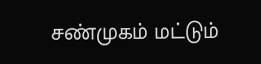சண்முகம் மட்டும்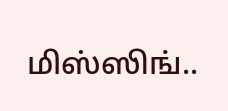மிஸ்ஸிங்..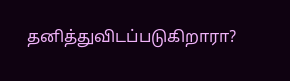தனித்துவிடப்படுகிறாரா?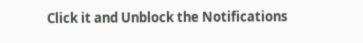Click it and Unblock the Notifications